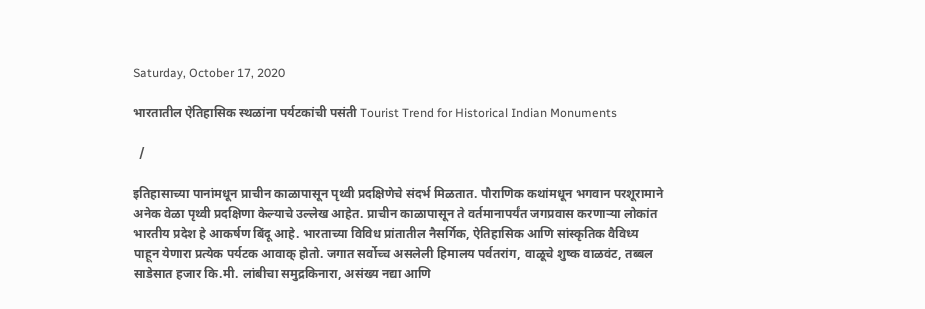Saturday, October 17, 2020

भारतातील ऐतिहासिक स्थळांना पर्यटकांची पसंती Tourist Trend for Historical Indian Monuments

  /

इतिहासाच्या पानांमधून प्राचीन काळापासून पृथ्वी प्रदक्षिणेचे संदर्भ मिळतात. पौराणिक कथांमधून भगवान परशूरामाने अनेक वेळा पृथ्वी प्रदक्षिणा केल्याचे उल्लेख आहेत. प्राचीन काळापासून ते वर्तमानापर्यंत जगप्रवास करणार्‍या लोकांत भारतीय प्रदेश हे आकर्षण बिंदू आहे. भारताच्या विविध प्रांतातील नैसर्गिक, ऐतिहासिक आणि सांस्कृतिक वैविध्य पाहून येणारा प्रत्येक पर्यटक आवाक् होतो. जगात सर्वोच्च असलेली हिमालय पर्वतरांग, वाळूचे शुष्क वाळवंट, तब्बल साडेसात हजार कि.मी. लांबीचा समुद्रकिनारा, असंख्य नद्या आणि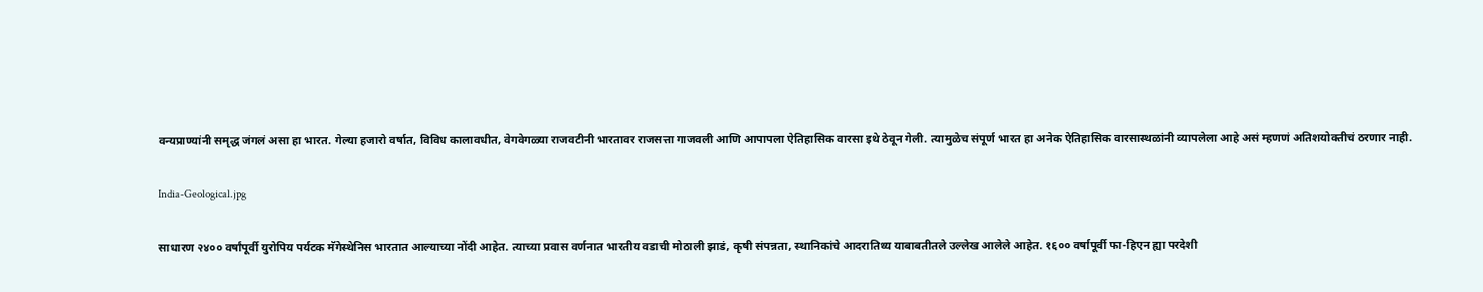वन्यप्राण्यांनी समृद्ध जंगलं असा हा भारत. गेल्या हजारो वर्षात, विविध कालावधीत, वेगवेगळ्या राजवटीनी भारतावर राजसत्ता गाजवली आणि आपापला ऐतिहासिक वारसा इथे ठेवून गेली. त्यामुळेच संपूर्ण भारत हा अनेक ऐतिहासिक वारसास्थळांनी व्यापलेला आहे असं म्हणणं अतिशयोक्तीचं ठरणार नाही.

India-Geological.jpg

साधारण २४०० वर्षांपूर्वी युरोपिय पर्यटक मॅगेस्थेनिस भारतात आल्याच्या नोंदी आहेत. त्याच्या प्रवास वर्णनात भारतीय वडाची मोठाली झाडं, कृषी संपन्नता, स्थानिकांचे आदरातिथ्य याबाबतीतले उल्लेख आलेले आहेत. १६०० वर्षापूर्वी फा-हिएन ह्या परदेशी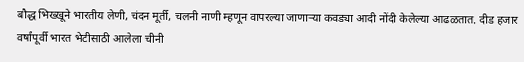बौद्ध भिख्खूने भारतीय लेणी, चंदन मूर्ती, चलनी नाणी म्हणून वापरल्या जाणार्‍या कवड्या आदी नोंदी केलेल्या आढळतात. दीड हजार वर्षांपूर्वी भारत भेटीसाठी आलेला चीनी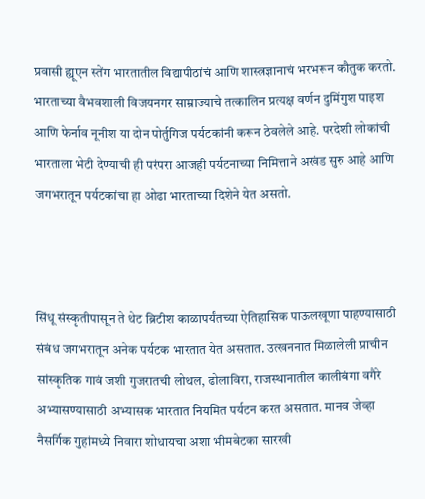प्रवासी ह्यूएन स्तेंग भारतातील विद्यापीठांचं आणि शास्त्रज्ञानाचं भरभरून कौतुक करतो. भारताच्या वैभवशाली विजयनगर साम्राज्याचे तत्कालिन प्रत्यक्ष वर्णन दुमिंगुश पाइश आणि फेर्नाव नूनीश या दोन पोर्तुगिज पर्यटकांनी करून ठेवलेले आहे. परदेशी लोकांची भारताला भेटी देण्याची ही परंपरा आजही पर्यटनाच्या निमित्ताने अखंड सुरु आहे आणि जगभरातून पर्यटकांचा हा ओढा भारताच्या दिशेने येत असतो.



सिंधू संस्कृतीपासून ते थेट ब्रिटीश काळापर्यंतच्या ऐतिहासिक पाऊलखूणा पाहण्यासाठी संबंध जगभरातून अनेक पर्यटक भारतात येत असतात. उत्खननात मिळालेली प्राचीन सांस्कृतिक गावं जशी गुजरातची लोथल, ढोलाविरा, राजस्थानातील कालीबंगा वगैरे अभ्यासण्यासाठी अभ्यासक भारतात नियमित पर्यटन करत असतात. मानव जेव्हा नैसर्गिक गुहांमध्ये निवारा शोधायचा अशा भीमबेटका सारखी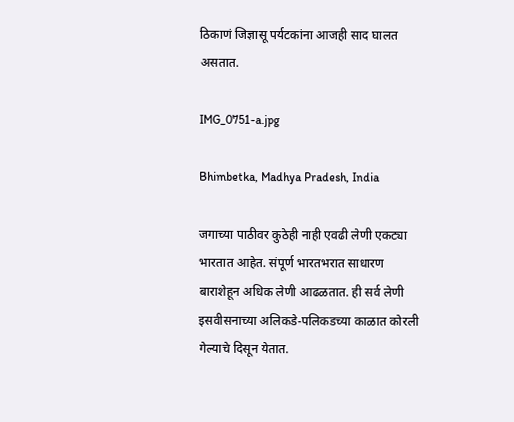ठिकाणं जिज्ञासू पर्यटकांना आजही साद घालत असतात.

IMG_0751-a.jpg

Bhimbetka, Madhya Pradesh, India

जगाच्या पाठीवर कुठेही नाही एवढी लेणी एकट्या भारतात आहेत. संपूर्ण भारतभरात साधारण बाराशेहून अधिक लेणी आढळतात. ही सर्व लेणी इसवीसनाच्या अलिकडे-पलिकडच्या काळात कोरली गेल्याचे दिसून येतात.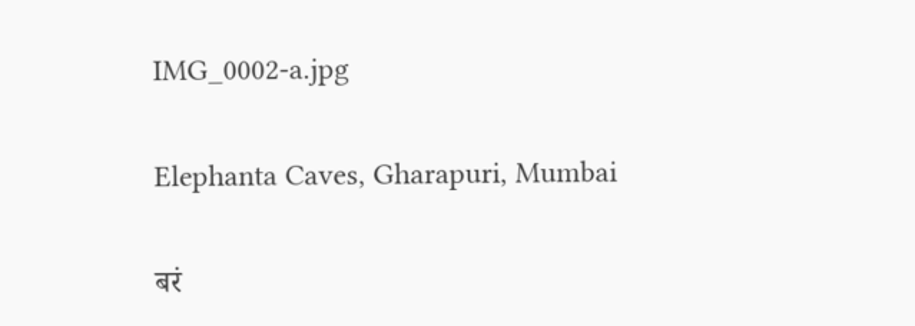IMG_0002-a.jpg

Elephanta Caves, Gharapuri, Mumbai

बरं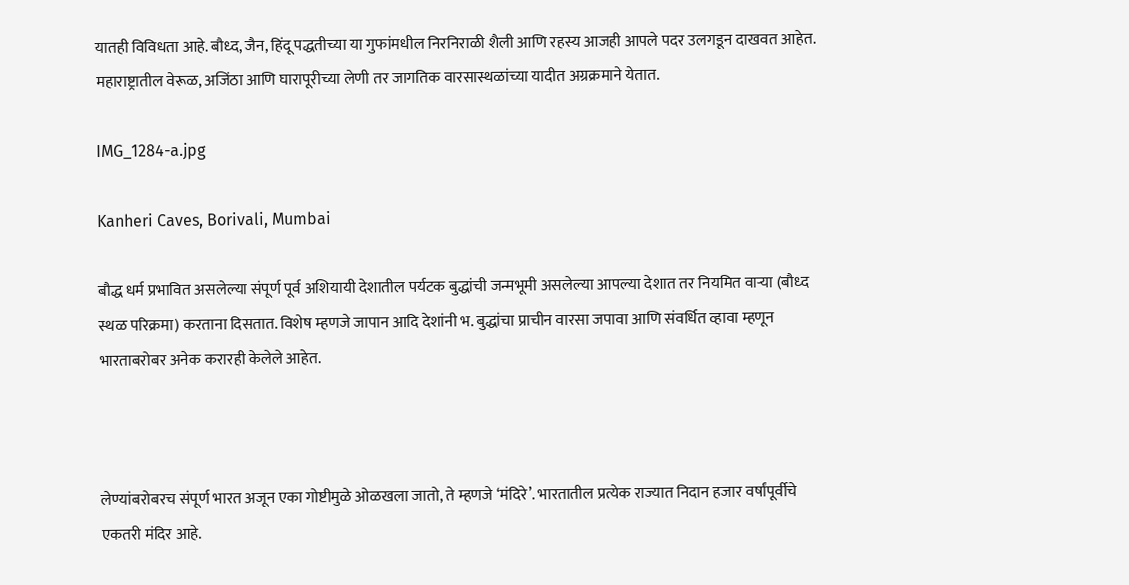यातही विविधता आहे. बौध्द, जैन, हिंदू पद्धतीच्या या गुफांमधील निरनिराळी शैली आणि रहस्य आजही आपले पदर उलगडून दाखवत आहेत. महाराष्ट्रातील वेरूळ, अजिंठा आणि घारापूरीच्या लेणी तर जागतिक वारसास्थळांच्या यादीत अग्रक्रमाने येतात.

IMG_1284-a.jpg

Kanheri Caves, Borivali, Mumbai

बौद्ध धर्म प्रभावित असलेल्या संपूर्ण पूर्व अशियायी देशातील पर्यटक बुद्धांची जन्मभूमी असलेल्या आपल्या देशात तर नियमित वार्‍या (बौध्द स्थळ परिक्रमा) करताना दिसतात. विशेष म्हणजे जापान आदि देशांनी भ. बुद्धांचा प्राचीन वारसा जपावा आणि संवर्धित व्हावा म्हणून भारताबरोबर अनेक करारही केलेले आहेत.



लेण्यांबरोबरच संपूर्ण भारत अजून एका गोष्टीमुळे ओळखला जातो, ते म्हणजे ‘मंदिरे’. भारतातील प्रत्येक राज्यात निदान हजार वर्षांपूर्वीचे एकतरी मंदिर आहे.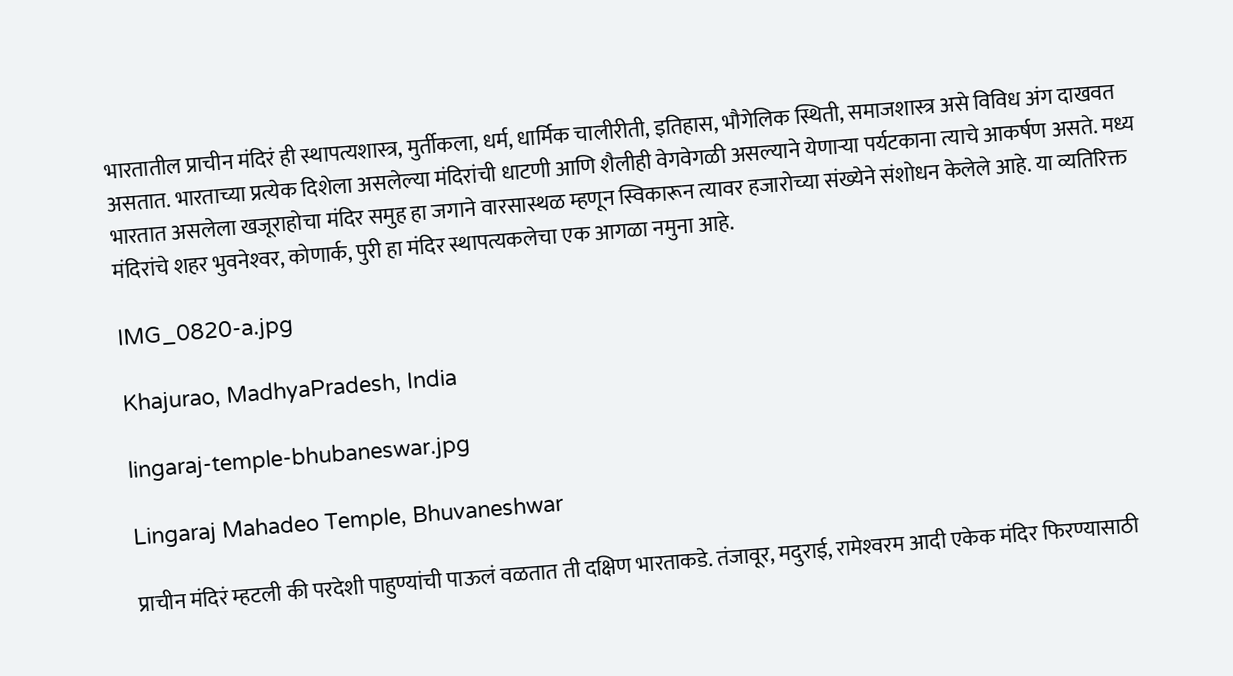भारतातील प्राचीन मंदिरं ही स्थापत्यशास्त्र, मुर्तीकला, धर्म, धार्मिक चालीरीती, इतिहास, भौगेलिक स्थिती, समाजशास्त्र असे विविध अंग दाखवत असतात. भारताच्या प्रत्येक दिशेला असलेल्या मंदिरांची धाटणी आणि शैलीही वेगवेगळी असल्याने येणार्‍या पर्यटकाना त्याचे आकर्षण असते. मध्य भारतात असलेला खजूराहोचा मंदिर समुह हा जगाने वारसास्थळ म्हणून स्विकारून त्यावर हजारोच्या संख्येने संशोधन केलेले आहे. या व्यतिरिक्त मंदिरांचे शहर भुवनेश्‍वर, कोणार्क, पुरी हा मंदिर स्थापत्यकलेचा एक आगळा नमुना आहे.

IMG_0820-a.jpg

Khajurao, MadhyaPradesh, India

lingaraj-temple-bhubaneswar.jpg

Lingaraj Mahadeo Temple, Bhuvaneshwar

प्राचीन मंदिरं म्हटली की परदेशी पाहुण्यांची पाऊलं वळतात ती दक्षिण भारताकडे. तंजावूर, मदुराई, रामेश्‍वरम आदी एकेक मंदिर फिरण्यासाठी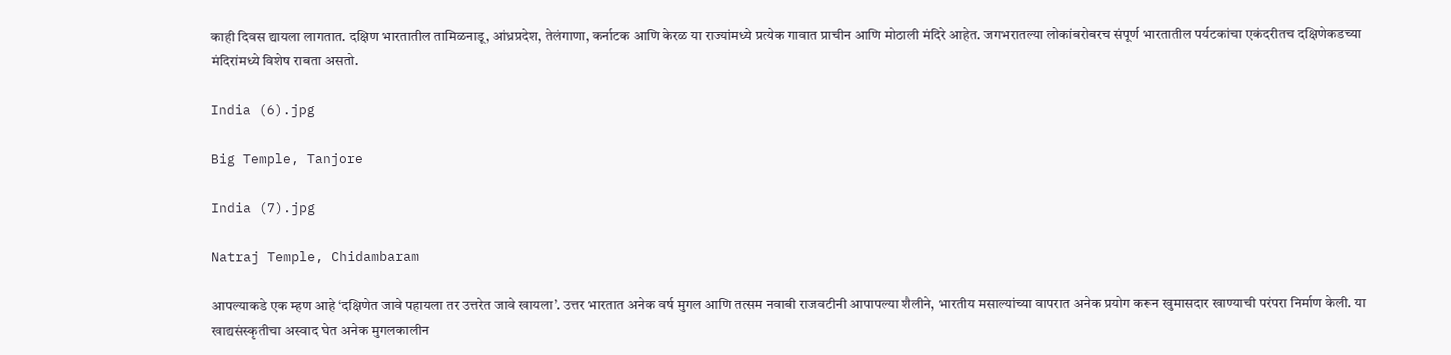काही दिवस द्यायला लागतात. दक्षिण भारतातील तामिळनाडू, आंध्रप्रदेश, तेलंगाणा, कर्नाटक आणि केरळ या राज्यांमध्ये प्रत्येक गावात प्राचीन आणि मोठाली मंदिरे आहेत. जगभरातल्या लोकांबरोबरच संपूर्ण भारतातील पर्यटकांचा एकंदरीतच दक्षिणेकडच्या मंदिरांमध्ये विशेष राबता असतो.

India (6).jpg

Big Temple, Tanjore

India (7).jpg

Natraj Temple, Chidambaram

आपल्याकडे एक म्हण आहे ‘दक्षिणेत जावे पहायला तर उत्तरेत जावे खायला’. उत्तर भारतात अनेक वर्ष मुगल आणि तत्सम नवाबी राजवटीनी आपापल्या शैलीने, भारतीय मसाल्यांच्या वापरात अनेक प्रयोग करून खुमासदार खाण्याची परंपरा निर्माण केली. या खाद्यसंस्कृतीचा अस्वाद घेत अनेक मुगलकालीन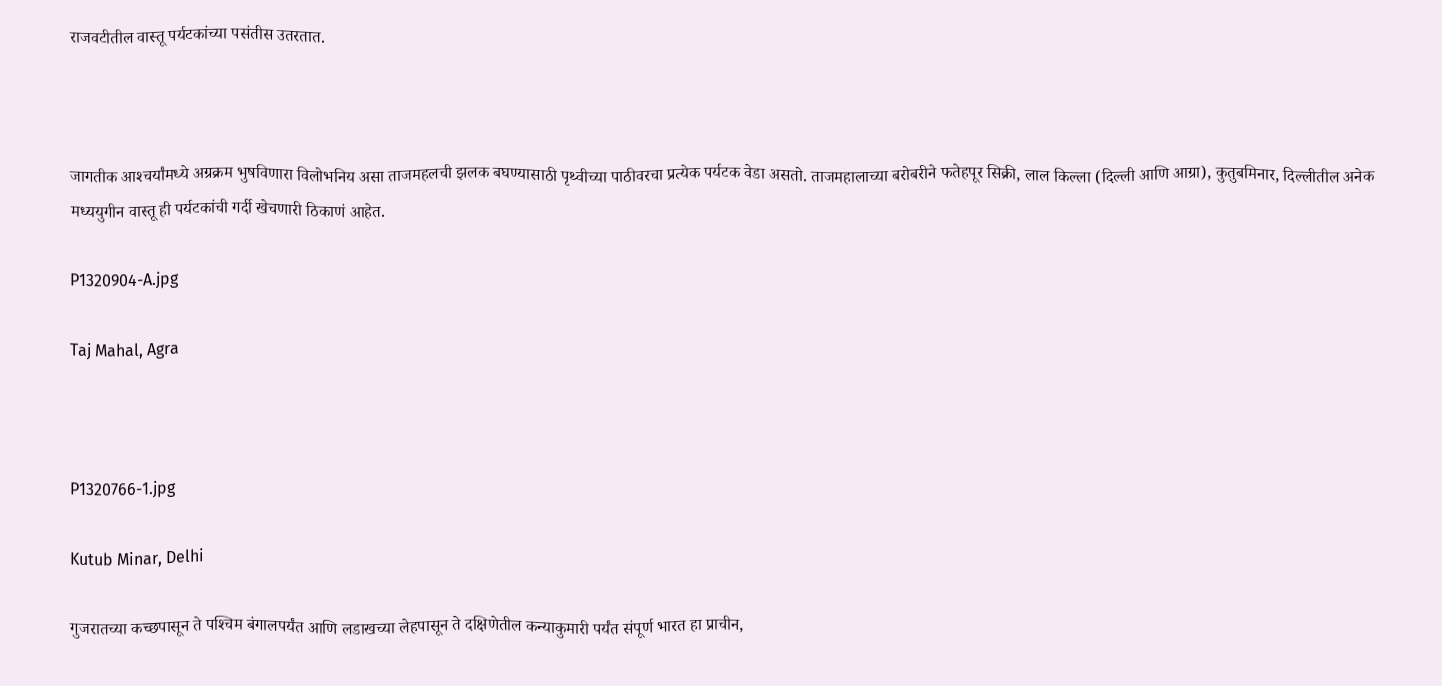राजवटीतील वास्तू पर्यटकांच्या पसंतीस उतरतात.



जागतीक आश्‍चर्यांमध्ये अग्रक्रम भुषविणारा विलोभनिय असा ताजमहलची झलक बघण्यासाठी पृथ्वीच्या पाठीवरचा प्रत्येक पर्यटक वेडा असतो. ताजमहालाच्या बरोबरीने फतेहपूर सिक्री, लाल किल्ला (दिल्ली आणि आग्रा), कुतुबमिनार, दिल्लीतील अनेक मध्ययुगीन वास्तू ही पर्यटकांची गर्दी खेचणारी ठिकाणं आहेत.

P1320904-A.jpg

Taj Mahal, Agra



P1320766-1.jpg

Kutub Minar, Delhi

गुजरातच्या कच्छपासून ते पश्‍चिम बंगालपर्यंत आणि लडाखच्या लेहपासून ते दक्षिणेतील कन्याकुमारी पर्यंत संपूर्ण भारत हा प्राचीन,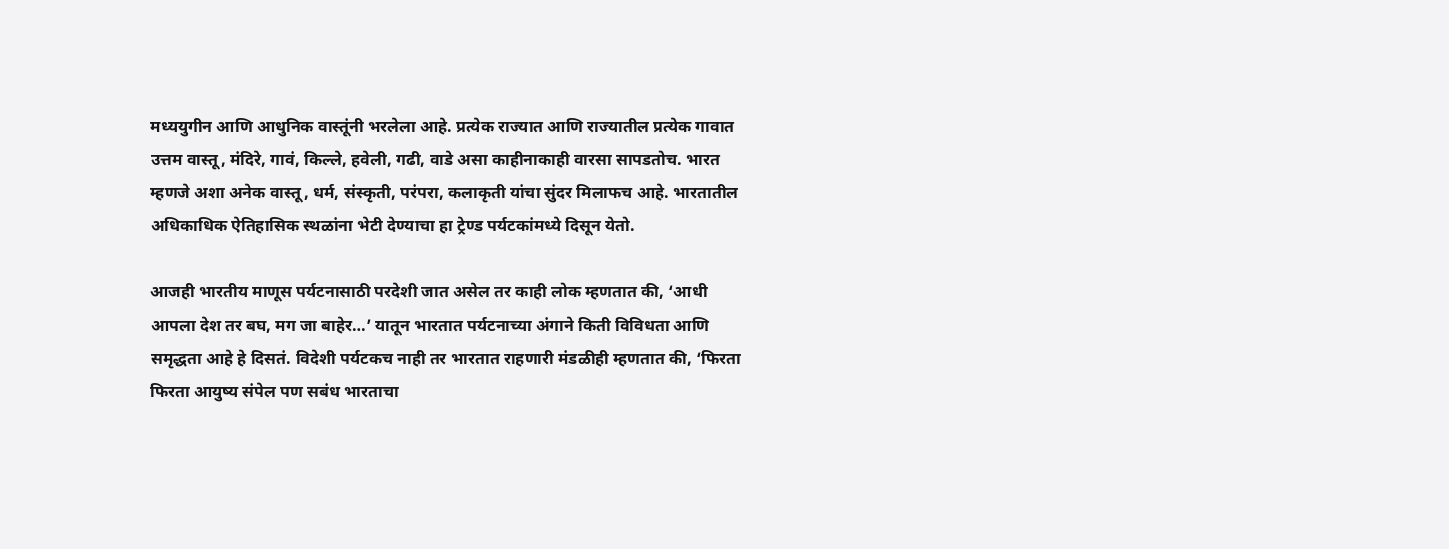मध्ययुगीन आणि आधुनिक वास्तूंनी भरलेला आहे. प्रत्येक राज्यात आणि राज्यातील प्रत्येक गावात उत्तम वास्तू, मंदिरे, गावं, किल्ले, हवेली, गढी, वाडे असा काहीनाकाही वारसा सापडतोच. भारत म्हणजे अशा अनेक वास्तू, धर्म, संस्कृती, परंपरा, कलाकृती यांचा सुंदर मिलाफच आहे. भारतातील अधिकाधिक ऐतिहासिक स्थळांना भेटी देण्याचा हा ट्रेण्ड पर्यटकांमध्ये दिसून येतो.

आजही भारतीय माणूस पर्यटनासाठी परदेशी जात असेल तर काही लोक म्हणतात की, ‘आधी आपला देश तर बघ, मग जा बाहेर…’ यातून भारतात पर्यटनाच्या अंगाने किती विविधता आणि समृद्धता आहे हे दिसतं. विदेशी पर्यटकच नाही तर भारतात राहणारी मंडळीही म्हणतात की, ‘फिरता फिरता आयुष्य संपेल पण सबंध भारताचा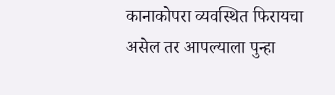कानाकोपरा व्यवस्थित फिरायचा असेल तर आपल्याला पुन्हा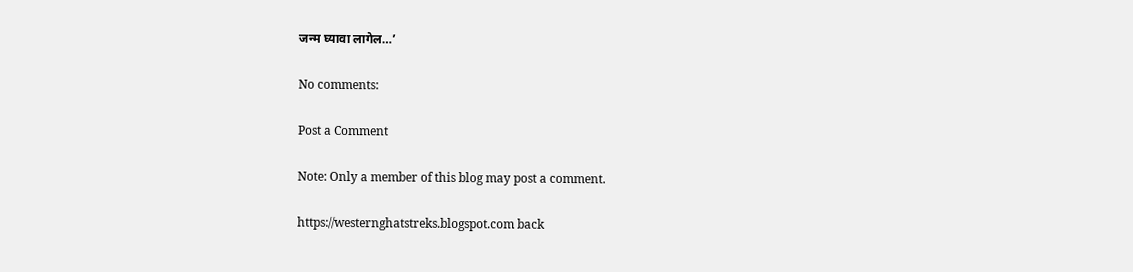जन्म घ्यावा लागेल…’

No comments:

Post a Comment

Note: Only a member of this blog may post a comment.

https://westernghatstreks.blogspot.com back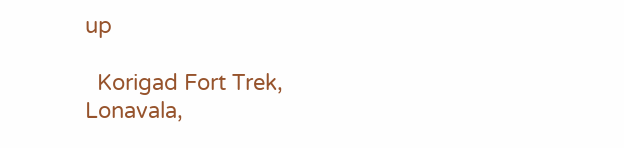up

  Korigad Fort Trek, Lonavala,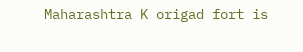Maharashtra K origad fort is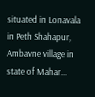situated in Lonavala in Peth Shahapur, Ambavne village in state of Mahar...